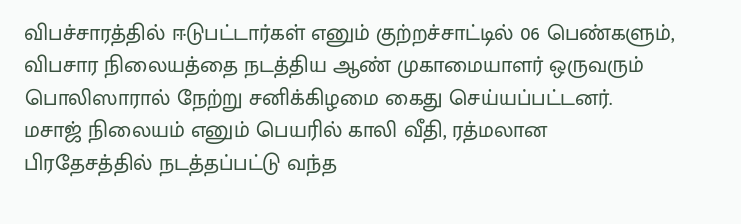விபச்சாரத்தில் ஈடுபட்டார்கள் எனும் குற்றச்சாட்டில் 06 பெண்களும், விபசார நிலையத்தை நடத்திய ஆண் முகாமையாளர் ஒருவரும் பொலிஸாரால் நேற்று சனிக்கிழமை கைது செய்யப்பட்டனர்.
மசாஜ் நிலையம் எனும் பெயரில் காலி வீதி, ரத்மலான பிரதேசத்தில் நடத்தப்பட்டு வந்த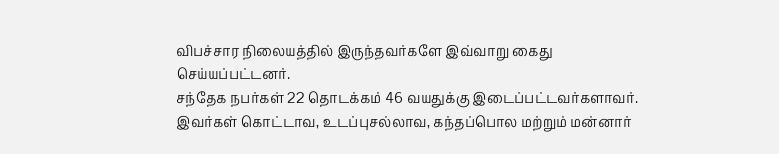விபச்சார நிலையத்தில் இருந்தவர்களே இவ்வாறு கைது செய்யப்பட்டனர்.
சந்தேக நபர்கள் 22 தொடக்கம் 46 வயதுக்கு இடைப்பட்டவர்களாவர்.
இவர்கள் கொட்டாவ, உடப்புசல்லாவ, கந்தப்பொல மற்றும் மன்னார்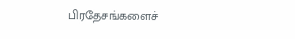பிரதேசங்களைச்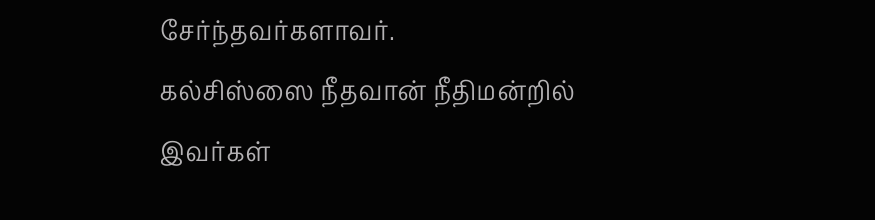சேர்ந்தவர்களாவர்.
கல்சிஸ்ஸை நீதவான் நீதிமன்றில் இவர்கள்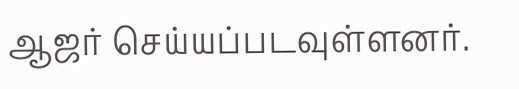ஆஜர் செய்யப்படவுள்ளனர்.